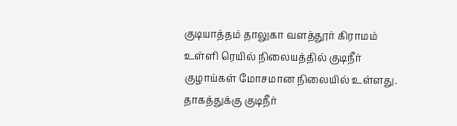குடியாத்தம் தாலுகா வளத்தூர் கிராமம் உள்ளி ரெயில் நிலையத்தில் குடிநீர் குழாய்கள் மோசமான நிலையில் உள்ளது. தாகத்துக்கு குடிநீர்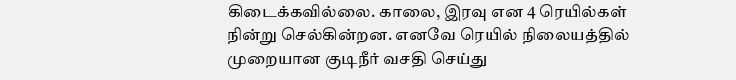கிடைக்கவில்லை. காலை, இரவு என 4 ரெயில்கள் நின்று செல்கின்றன. எனவே ரெயில் நிலையத்தில் முறையான குடிநீர் வசதி செய்து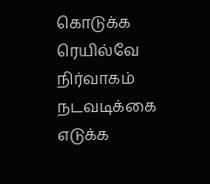கொடுக்க ரெயில்வே நிர்வாகம் நடவடிக்கை எடுக்க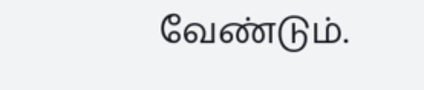வேண்டும்.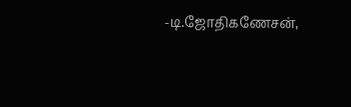-டி.ஜோதிகணேசன்,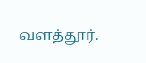வளத்தூர்.